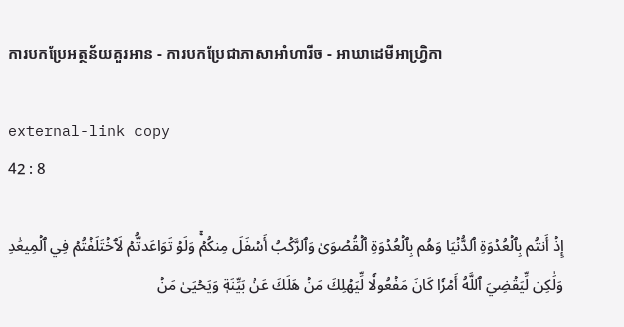ការបកប្រែអត្ថន័យគួរអាន - ការបកប្រែជាភាសាអាំហារីច - អាឃាដេមីអាហ្វ្រិកា

external-link copy
42 : 8

إِذۡ أَنتُم بِٱلۡعُدۡوَةِ ٱلدُّنۡيَا وَهُم بِٱلۡعُدۡوَةِ ٱلۡقُصۡوَىٰ وَٱلرَّكۡبُ أَسۡفَلَ مِنكُمۡۚ وَلَوۡ تَوَاعَدتُّمۡ لَٱخۡتَلَفۡتُمۡ فِي ٱلۡمِيعَٰدِ وَلَٰكِن لِّيَقۡضِيَ ٱللَّهُ أَمۡرٗا كَانَ مَفۡعُولٗا لِّيَهۡلِكَ مَنۡ هَلَكَ عَنۢ بَيِّنَةٖ وَيَحۡيَىٰ مَنۡ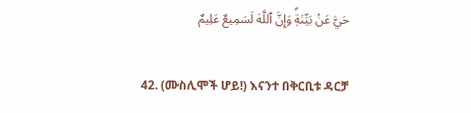حَيَّ عَنۢ بَيِّنَةٖۗ وَإِنَّ ٱللَّهَ لَسَمِيعٌ عَلِيمٌ

42. (ሙስሊሞች ሆይ!) እናንተ በቅርቢቱ ዳርቻ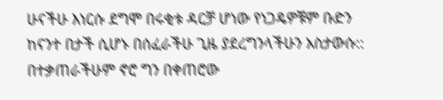ሁናችሁ እነርሱ ደግሞ በሩቂቱ ዳርቻ ሆነው የነጋዴዎቹም ቡድን ከናንተ በታች ሲሆኑ በሰፈራችሁ ጊዜ ያደረግንላችሁን አስታውሱ:: በተቃጠራችሁም ኖሮ ግን በቀጠሮው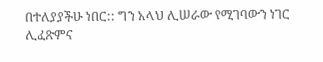በተለያያችሁ ነበር:: ግን አላህ ሊሠራው የሚገባውን ነገር ሊፈጽምና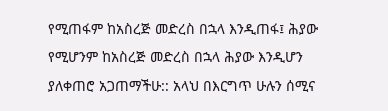የሚጠፋም ከአስረጅ መድረስ በኋላ እንዲጠፋ፤ ሕያው የሚሆንም ከአስረጅ መድረስ በኋላ ሕያው እንዲሆን ያለቀጠሮ አጋጠማችሁ:: አላህ በእርግጥ ሁሉን ሰሚና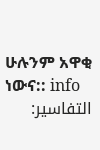ሁሉንም አዋቂ ነውና:: info
التفاسير: